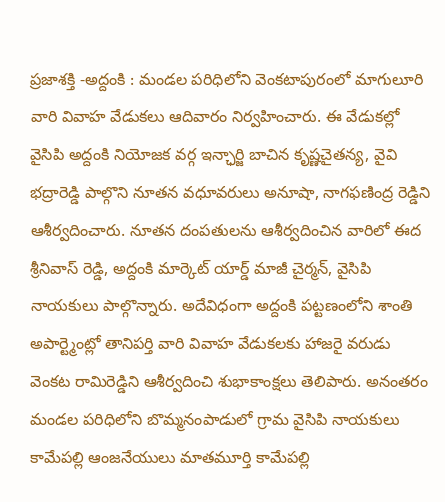ప్రజాశక్తి -అద్దంకి : మండల పరిధిలోని వెంకటాపురంలో మాగులూరి వారి వివాహ వేడుకలు ఆదివారం నిర్వహించారు. ఈ వేడుకల్లో వైసిపి అద్దంకి నియోజక వర్గ ఇన్ఛార్జి బాచిన కృష్ణచైతన్య, వైవి భద్రారెడ్డి పాల్గొని నూతన వధూవరులు అనూషా, నాగఫణింద్ర రెడ్డిని ఆశీర్వదించారు. నూతన దంపతులను ఆశీర్వదించిన వారిలో ఈద శ్రీనివాస్ రెడ్డి, అద్దంకి మార్కెట్ యార్డ్ మాజీ చైర్మన్, వైసిపి నాయకులు పాల్గొన్నారు. అదేవిధంగా అద్దంకి పట్టణంలోని శాంతి అపార్ట్మెంట్లో తానిపర్తి వారి వివాహ వేడుకలకు హాజరై వరుడు వెంకట రామిరెడ్డిని ఆశీర్వదించి శుభాకాంక్షలు తెలిపారు. అనంతరం మండల పరిధిలోని బొమ్మనంపాడులో గ్రామ వైసిపి నాయకులు కామేపల్లి ఆంజనేయులు మాతమూర్తి కామేపల్లి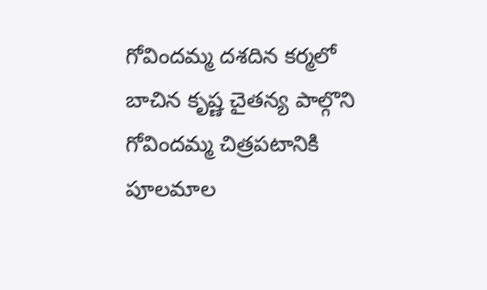గోవిందమ్మ దశదిన కర్మలో బాచిన కృష్ణ చైతన్య పాల్గొని గోవిందమ్మ చిత్రపటానికి పూలమాల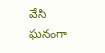వేసి ఘనంగా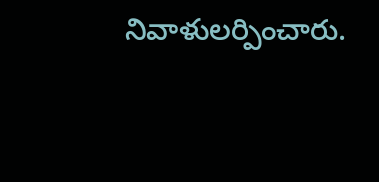నివాళులర్పించారు.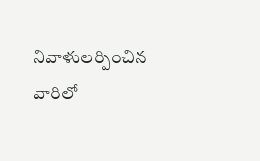నివాళులర్పించిన వారిలో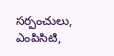సర్పంచులు, ఎంపిసిటి,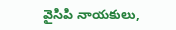వైసిపి నాయకులు,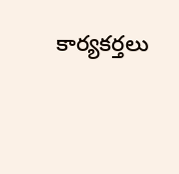కార్యకర్తలు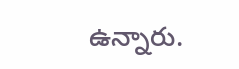ఉన్నారు.